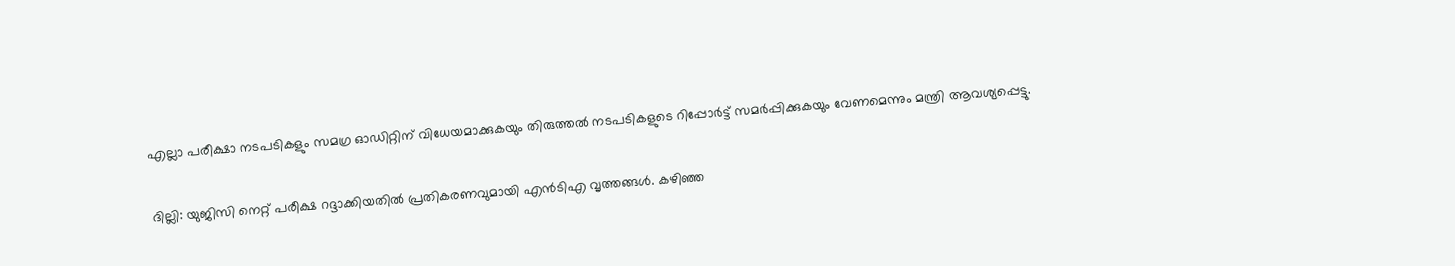എല്ലാ പരീക്ഷാ നടപടികളും സമഗ്ര ഓഡിറ്റിന് വിധേയമാക്കുകയും തിരുത്തൽ നടപടികളുടെ റിപ്പോർട്ട് സമർപ്പിക്കുകയും വേണമെന്നും മന്ത്രി ആവശ്യപ്പെട്ടു.

ദില്ലി: യുജിസി നെറ്റ് പരീക്ഷ റദ്ദാക്കിയതിൽ പ്രതികരണവുമായി എൻടിഎ വൃത്തങ്ങൾ. കഴിഞ്ഞ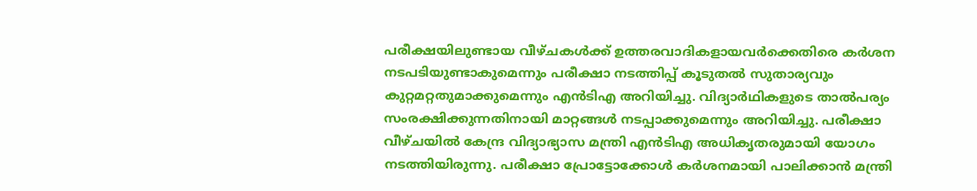പരീക്ഷയിലുണ്ടായ വീഴ്ചകൾക്ക് ഉത്തരവാദികളായവർക്കെതിരെ കർശന നടപടിയുണ്ടാകുമെന്നും പരീക്ഷാ നടത്തിപ്പ് കൂടുതൽ സുതാര്യവും കുറ്റമറ്റതുമാക്കുമെന്നും എൻടിഎ അറിയിച്ചു. വിദ്യാർഥികളുടെ താൽപര്യം സംരക്ഷിക്കുന്നതിനായി മാറ്റങ്ങൾ നടപ്പാക്കുമെന്നും അറിയിച്ചു. പരീക്ഷാ വീഴ്ചയിൽ കേന്ദ്ര വിദ്യാഭ്യാസ മന്ത്രി എൻടിഎ അധികൃതരുമായി യോഗം നടത്തിയിരുന്നു. പരീക്ഷാ പ്രോട്ടോക്കോൾ കർശനമായി പാലിക്കാൻ മന്ത്രി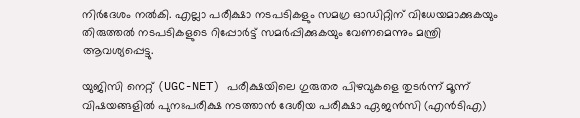നിർദേശം നൽകി. എല്ലാ പരീക്ഷാ നടപടികളും സമഗ്ര ഓഡിറ്റിന് വിധേയമാക്കുകയും തിരുത്തൽ നടപടികളുടെ റിപ്പോർട്ട് സമർപ്പിക്കുകയും വേണമെന്നും മന്ത്രി ആവശ്യപ്പെട്ടു.

യുജിസി നെറ്റ് (UGC-NET) പരീക്ഷയിലെ ഗുരുതര പിഴവുകളെ തുടർന്ന് മൂന്ന് വിഷയങ്ങളിൽ പുനഃപരീക്ഷ നടത്താൻ ദേശീയ പരീക്ഷാ ഏജൻസി (എന്‍ടിഎ)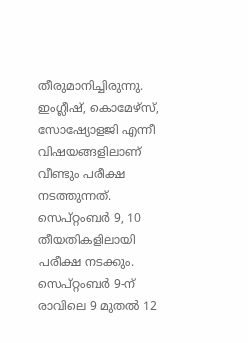തീരുമാനിച്ചിരുന്നു. ഇംഗ്ലീഷ്, കൊമേഴ്സ്, സോഷ്യോളജി എന്നീ വിഷയങ്ങളിലാണ് വീണ്ടും പരീക്ഷ നടത്തുന്നത്. സെപ്റ്റംബർ 9, 10 തീയതികളിലായി പരീക്ഷ നടക്കും. സെപ്റ്റംബർ 9-ന് രാവിലെ 9 മുതൽ 12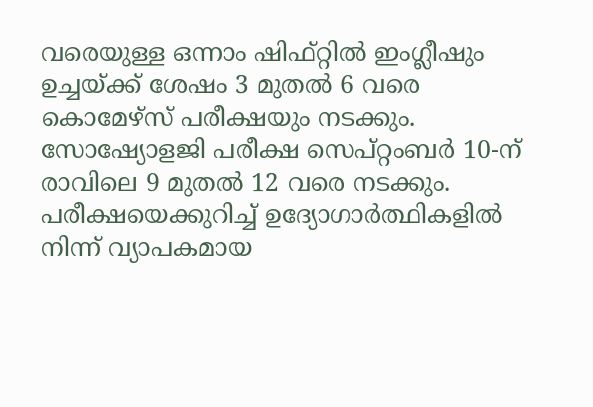വരെയുള്ള ഒന്നാം ഷിഫ്റ്റിൽ ഇംഗ്ലീഷും ഉച്ചയ്ക്ക് ശേഷം 3 മുതൽ 6 വരെ കൊമേഴ്സ് പരീക്ഷയും നടക്കും. സോഷ്യോളജി പരീക്ഷ സെപ്റ്റംബർ 10-ന് രാവിലെ 9 മുതൽ 12 വരെ നടക്കും. പരീക്ഷയെക്കുറിച്ച് ഉദ്യോഗാർത്ഥികളിൽ നിന്ന് വ്യാപകമായ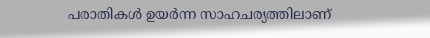പരാതികൾ ഉയർന്ന സാഹചര്യത്തിലാണ്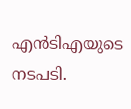എന്‍ടിഎയുടെ നടപടി.